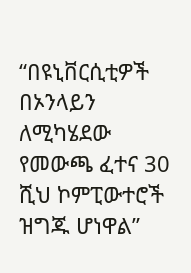“በዩኒቨርሲቲዎች በኦንላይን ለሚካሄደው የመውጫ ፈተና 30 ሺህ ኮምፒውተሮች ዝግጁ ሆነዋል”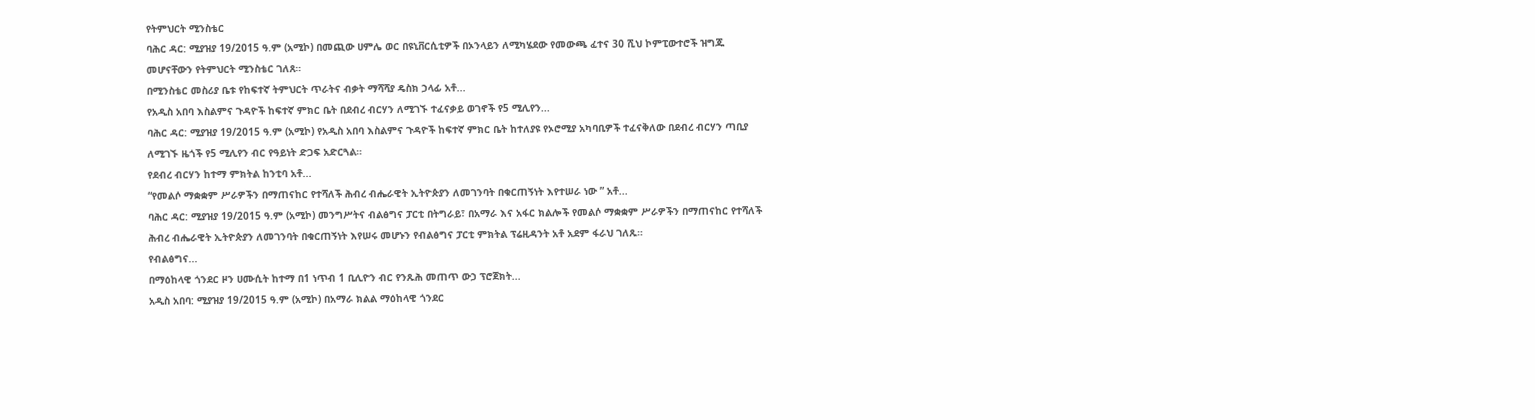የትምህርት ሚንስቴር
ባሕር ዳር: ሚያዝያ 19/2015 ዓ.ም (አሚኮ) በመጪው ሀምሌ ወር በዩኒቨርሲቲዎች በኦንላይን ለሚካሄደው የመውጫ ፈተና 30 ሺህ ኮምፒውተሮች ዝግጁ መሆናቸውን የትምህርት ሚንስቴር ገለጸ።
በሚንስቴር መስሪያ ቤቱ የከፍተኛ ትምህርት ጥራትና ብቃት ማሻሻያ ዴስክ ኃላፊ አቶ...
የአዲስ አበባ እስልምና ጉዳዮች ከፍተኛ ምክር ቤት በደብረ ብርሃን ለሚገኙ ተፈናቃይ ወገኖች የ5 ሚሊየን...
ባሕር ዳር: ሚያዝያ 19/2015 ዓ.ም (አሚኮ) የአዲስ አበባ እስልምና ጉዳዮች ከፍተኛ ምክር ቤት ከተለያዩ የኦሮሚያ አካባቢዎች ተፈናቅለው በደብረ ብርሃን ጣቢያ ለሚገኙ ዜጎች የ5 ሚሊየን ብር የዓይነት ድጋፍ አድርጓል።
የደብረ ብርሃን ከተማ ምክትል ከንቲባ አቶ...
“የመልሶ ማቋቋም ሥራዎችን በማጠናከር የተሻለች ሕብረ ብሔራዊት ኢትዮጵያን ለመገንባት በቁርጠኝነት እየተሠራ ነው ” አቶ...
ባሕር ዳር: ሚያዝያ 19/2015 ዓ.ም (አሚኮ) መንግሥትና ብልፅግና ፓርቲ በትግራይ፣ በአማራ እና አፋር ክልሎች የመልሶ ማቋቋም ሥራዎችን በማጠናከር የተሻለች ሕብረ ብሔራዊት ኢትዮጵያን ለመገንባት በቁርጠኝነት እየሠሩ መሆኑን የብልፅግና ፓርቲ ምክትል ፕሬዚዳንት አቶ አደም ፋራህ ገለጹ።
የብልፅግና...
በማዕከላዊ ጎንደር ዞን ሀሙሲት ከተማ በ1 ነጥብ 1 ቢሊዮን ብር የንጹሕ መጠጥ ውኃ ፕሮጀክት...
አዲስ አበባ: ሚያዝያ 19/2015 ዓ.ም (አሚኮ) በአማራ ክልል ማዕከላዊ ጎንደር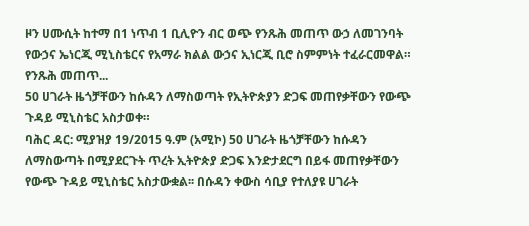ዞን ሀሙሲት ከተማ በ1 ነጥብ 1 ቢሊዮን ብር ወጭ የንጹሕ መጠጥ ውኃ ለመገንባት የውኃና ኤነርጂ ሚኒስቴርና የአማራ ክልል ውኃና ኢነርጂ ቢሮ ስምምነት ተፈራርመዋል።
የንጹሕ መጠጥ...
50 ሀገራት ዜጎቻቸውን ከሱዳን ለማስወጣት የኢትዮጵያን ድጋፍ መጠየቃቸውን የውጭ ጉዳይ ሚኒስቴር አስታወቀ።
ባሕር ዳር: ሚያዝያ 19/2015 ዓ.ም (አሚኮ) 50 ሀገራት ዜጎቻቸውን ከሱዳን ለማስውጣት በሚያደርጉት ጥረት ኢትዮጵያ ድጋፍ እንድታደርግ በይፋ መጠየቃቸውን የውጭ ጉዳይ ሚኒስቴር አስታውቋል፡፡ በሱዳን ቀውስ ሳቢያ የተለያዩ ሀገራት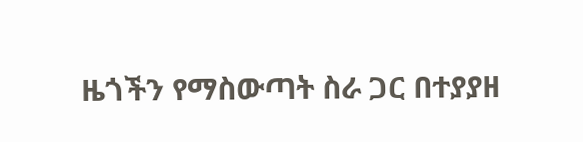ዜጎችን የማስውጣት ስራ ጋር በተያያዘ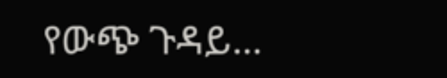የውጭ ጉዳይ...